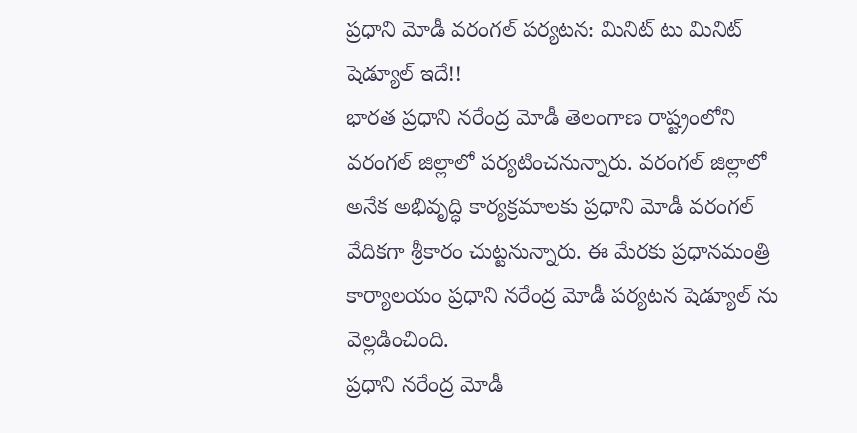ప్రధాని మోడీ వరంగల్ పర్యటన: మినిట్ టు మినిట్ షెడ్యూల్ ఇదే!!
భారత ప్రధాని నరేంద్ర మోడీ తెలంగాణ రాష్ట్రంలోని వరంగల్ జిల్లాలో పర్యటించనున్నారు. వరంగల్ జిల్లాలో అనేక అభివృద్ధి కార్యక్రమాలకు ప్రధాని మోడీ వరంగల్ వేదికగా శ్రీకారం చుట్టనున్నారు. ఈ మేరకు ప్రధానమంత్రి కార్యాలయం ప్రధాని నరేంద్ర మోడీ పర్యటన షెడ్యూల్ ను వెల్లడించింది.
ప్రధాని నరేంద్ర మోడీ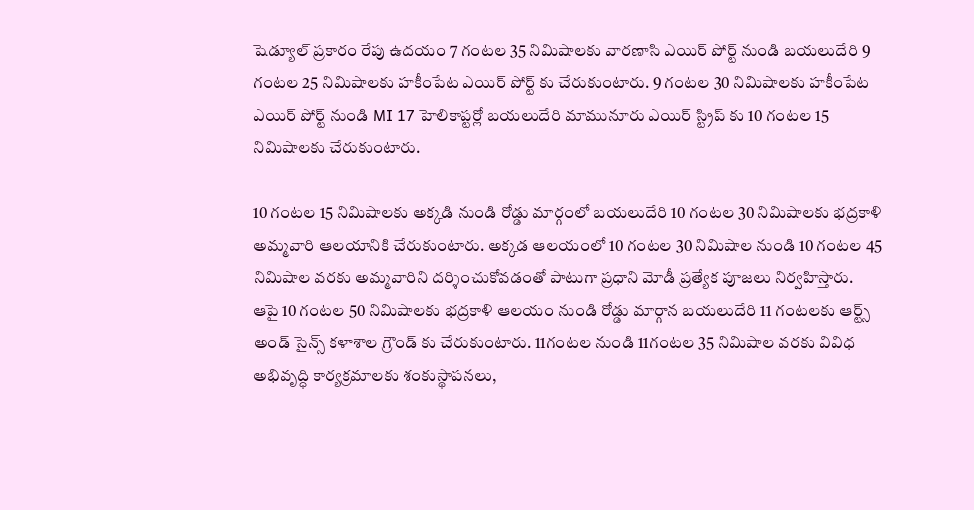షెడ్యూల్ ప్రకారం రేపు ఉదయం 7 గంటల 35 నిమిషాలకు వారణాసి ఎయిర్ పోర్ట్ నుండి బయలుదేరి 9 గంటల 25 నిమిషాలకు హకీంపేట ఎయిర్ పోర్ట్ కు చేరుకుంటారు. 9 గంటల 30 నిమిషాలకు హకీంపేట ఎయిర్ పోర్ట్ నుండి MI 17 హెలికాప్టర్లో బయలుదేరి మామునూరు ఎయిర్ స్ట్రిప్ కు 10 గంటల 15 నిమిషాలకు చేరుకుంటారు.

10 గంటల 15 నిమిషాలకు అక్కడి నుండి రోడ్డు మార్గంలో బయలుదేరి 10 గంటల 30 నిమిషాలకు భద్రకాళి అమ్మవారి ఆలయానికి చేరుకుంటారు. అక్కడ ఆలయంలో 10 గంటల 30 నిమిషాల నుండి 10 గంటల 45 నిమిషాల వరకు అమ్మవారిని దర్శించుకోవడంతో పాటుగా ప్రధాని మోడీ ప్రత్యేక పూజలు నిర్వహిస్తారు.
ఆపై 10 గంటల 50 నిమిషాలకు భద్రకాళి ఆలయం నుండి రోడ్డు మార్గాన బయలుదేరి 11 గంటలకు ఆర్ట్స్ అండ్ సైన్స్ కళాశాల గ్రౌండ్ కు చేరుకుంటారు. 11గంటల నుండి 11గంటల 35 నిమిషాల వరకు వివిధ అభివృద్ధి కార్యక్రమాలకు శంకుస్థాపనలు,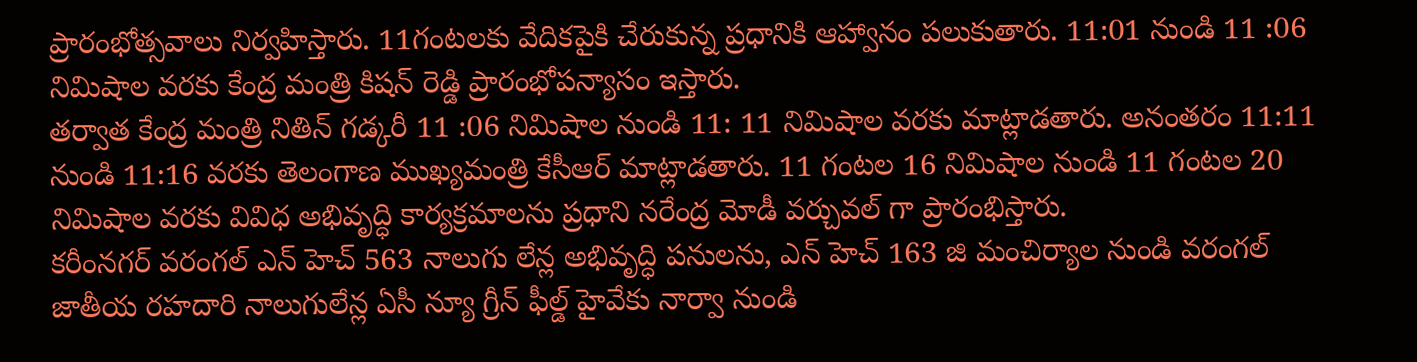ప్రారంభోత్సవాలు నిర్వహిస్తారు. 11గంటలకు వేదికపైకి చేరుకున్న ప్రధానికి ఆహ్వానం పలుకుతారు. 11:01 నుండి 11 :06 నిమిషాల వరకు కేంద్ర మంత్రి కిషన్ రెడ్డి ప్రారంభోపన్యాసం ఇస్తారు.
తర్వాత కేంద్ర మంత్రి నితిన్ గడ్కరీ 11 :06 నిమిషాల నుండి 11: 11 నిమిషాల వరకు మాట్లాడతారు. అనంతరం 11:11 నుండి 11:16 వరకు తెలంగాణ ముఖ్యమంత్రి కేసీఆర్ మాట్లాడతారు. 11 గంటల 16 నిమిషాల నుండి 11 గంటల 20 నిమిషాల వరకు వివిధ అభివృద్ధి కార్యక్రమాలను ప్రధాని నరేంద్ర మోడీ వర్చువల్ గా ప్రారంభిస్తారు.
కరీంనగర్ వరంగల్ ఎన్ హెచ్ 563 నాలుగు లేన్ల అభివృద్ధి పనులను, ఎన్ హెచ్ 163 జి మంచిర్యాల నుండి వరంగల్ జాతీయ రహదారి నాలుగులేన్ల ఏసీ న్యూ గ్రీన్ ఫీల్డ్ హైవేకు నార్వా నుండి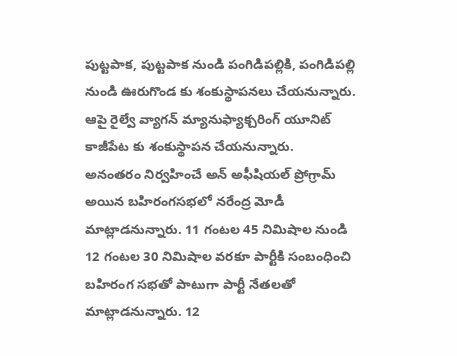పుట్టపాక, పుట్టపాక నుండి పంగిడిపల్లికి, పంగిడిపల్లి నుండి ఊరుగొండ కు శంకుస్థాపనలు చేయనున్నారు. ఆపై రైల్వే వ్యాగన్ మ్యానుఫ్యాక్చరింగ్ యూనిట్ కాజీపేట కు శంకుస్థాపన చేయనున్నారు.
అనంతరం నిర్వహించే అన్ అఫీషియల్ ప్రోగ్రామ్ అయిన బహిరంగసభలో నరేంద్ర మోడీ మాట్లాడనున్నారు. 11 గంటల 45 నిమిషాల నుండి 12 గంటల 30 నిమిషాల వరకూ పార్టీకి సంబంధించి బహిరంగ సభతో పాటుగా పార్టీ నేతలతో మాట్లాడనున్నారు. 12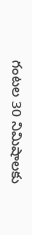గంటల 30 నిమిషాలకు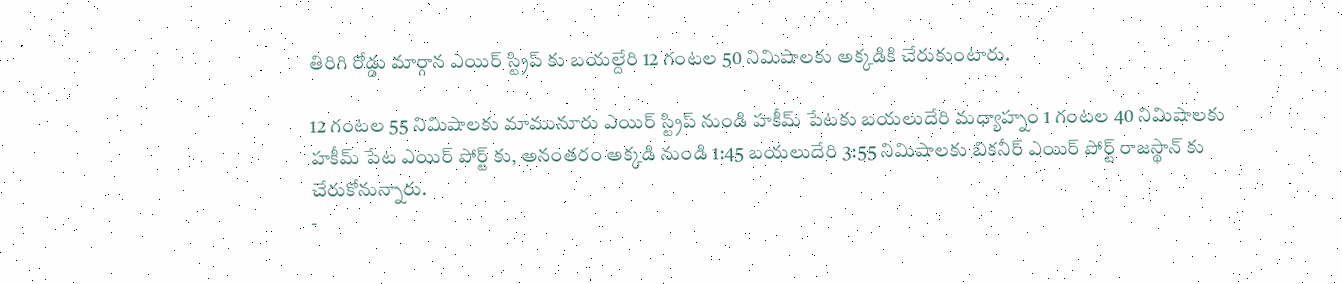తిరిగి రోడ్డు మార్గాన ఎయిర్ స్ట్రిప్ కు బయల్దేరి 12 గంటల 50 నిమిషాలకు అక్కడికి చేరుకుంటారు.

12 గంటల 55 నిమిషాలకు మామునూరు ఎయిర్ స్ట్రిప్ నుండి హకీమ్ పేటకు బయలుదేరి మధ్యాహ్నం 1 గంటల 40 నిమిషాలకు హకీమ్ పేట ఎయిర్ పోర్ట్ కు, అనంతరం అక్కడి నుండి 1:45 బయలుదేరి 3:55 నిమిషాలకు బికనీర్ ఎయిర్ పోర్ట్ రాజస్థాన్ కు చేరుకోనున్నారు.
-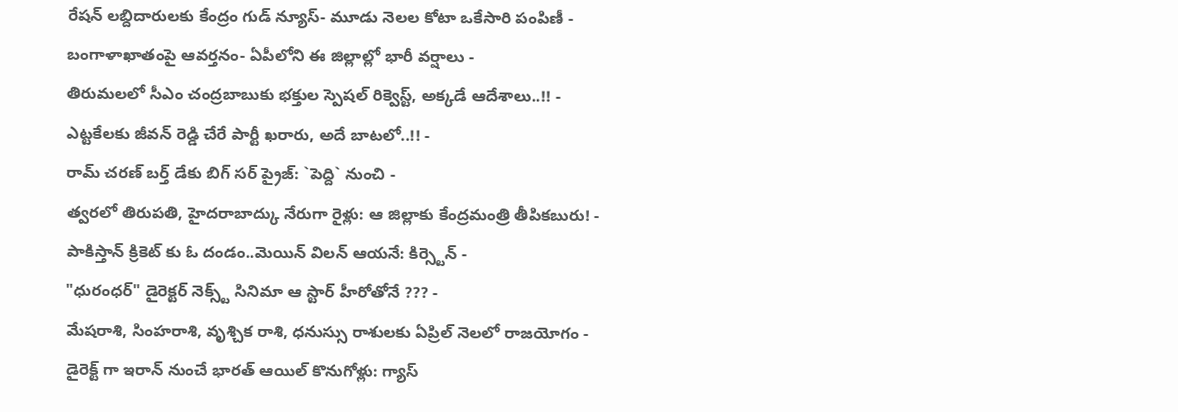రేషన్ లబ్దిదారులకు కేంద్రం గుడ్ న్యూస్- మూడు నెలల కోటా ఒకేసారి పంపిణీ -
బంగాళాఖాతంపై ఆవర్తనం- ఏపీలోని ఈ జిల్లాల్లో భారీ వర్షాలు -
తిరుమలలో సీఎం చంద్రబాబుకు భక్తుల స్పెషల్ రిక్వెస్ట్, అక్కడే ఆదేశాలు..!! -
ఎట్టకేలకు జీవన్ రెడ్డి చేరే పార్టీ ఖరారు, అదే బాటలో..!! -
రామ్ చరణ్ బర్త్ డేకు బిగ్ సర్ ప్రైజ్: `పెద్ది` నుంచి -
త్వరలో తిరుపతి, హైదరాబాద్కు నేరుగా రైళ్లు: ఆ జిల్లాకు కేంద్రమంత్రి తీపికబురు! -
పాకిస్తాన్ క్రికెట్ కు ఓ దండం..మెయిన్ విలన్ ఆయనే: కిర్స్టెన్ -
"ధురంధర్" డైరెక్టర్ నెక్స్ట్ సినిమా ఆ స్టార్ హీరోతోనే ??? -
మేషరాశి, సింహరాశి, వృశ్చిక రాశి, ధనుస్సు రాశులకు ఏప్రిల్ నెలలో రాజయోగం -
డైరెక్ట్ గా ఇరాన్ నుంచే భారత్ ఆయిల్ కొనుగోళ్లు: గ్యాస్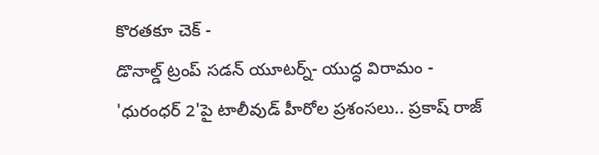కొరతకూ చెక్ -
డొనాల్డ్ ట్రంప్ సడన్ యూటర్న్- యుద్ధ విరామం -
'ధురంధర్ 2'పై టాలీవుడ్ హీరోల ప్రశంసలు.. ప్రకాష్ రాజ్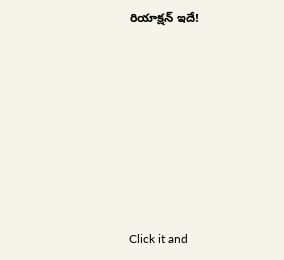రియాక్షన్ ఇదే!












Click it and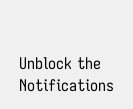Unblock the Notifications